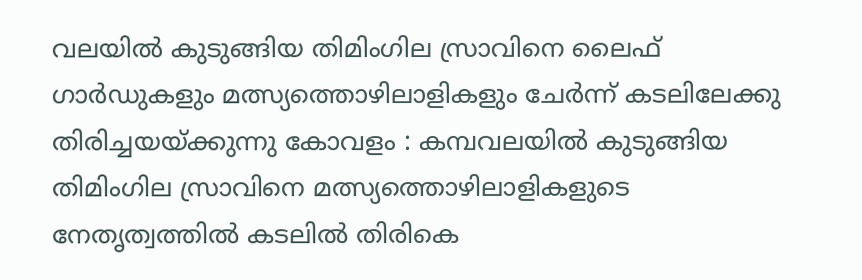വലയിൽ കുടുങ്ങിയ തിമിംഗില സ്രാവിനെ ലൈഫ് ഗാർഡുകളും മത്സ്യത്തൊഴിലാളികളും ചേർന്ന് കടലിലേക്കു തിരിച്ചയയ്ക്കുന്നു കോവളം : കമ്പവലയിൽ കുടുങ്ങിയ തിമിംഗില സ്രാവിനെ മത്സ്യത്തൊഴിലാളികളുടെ നേതൃത്വത്തിൽ കടലിൽ തിരികെ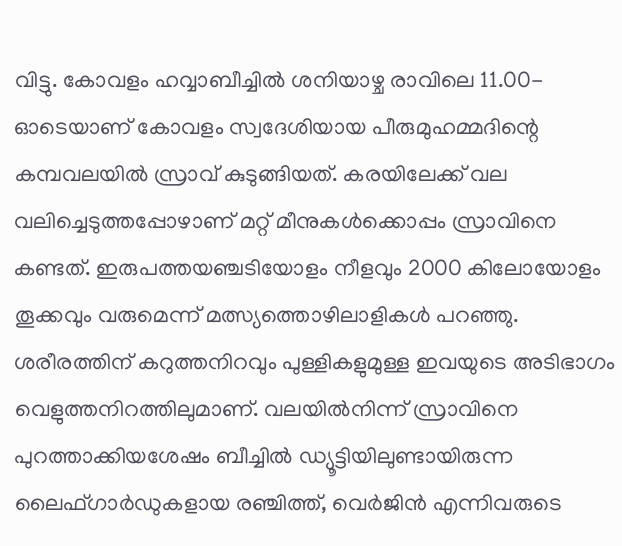വിട്ടു. കോവളം ഹവ്വാബീച്ചിൽ ശനിയാഴ്ച രാവിലെ 11.00-ഓടെയാണ് കോവളം സ്വദേശിയായ പീരുമുഹമ്മദിന്റെ കമ്പവലയിൽ സ്രാവ് കുടുങ്ങിയത്. കരയിലേക്ക് വല വലിച്ചെടുത്തപ്പോഴാണ് മറ്റ് മീനുകൾക്കൊപ്പം സ്രാവിനെ കണ്ടത്. ഇരുപത്തയഞ്ചടിയോളം നീളവും 2000 കിലോയോളം തൂക്കവും വരുമെന്ന് മത്സ്യത്തൊഴിലാളികൾ പറഞ്ഞു. ശരീരത്തിന് കറുത്തനിറവും പുള്ളികളുമുള്ള ഇവയുടെ അടിഭാഗം വെളുത്തനിറത്തിലുമാണ്. വലയിൽനിന്ന് സ്രാവിനെ പുറത്താക്കിയശേഷം ബീച്ചിൽ ഡ്യൂട്ടിയിലുണ്ടായിരുന്ന ലൈഫ്ഗാർഡുകളായ രഞ്ചിത്ത്, വെർജിൻ എന്നിവരുടെ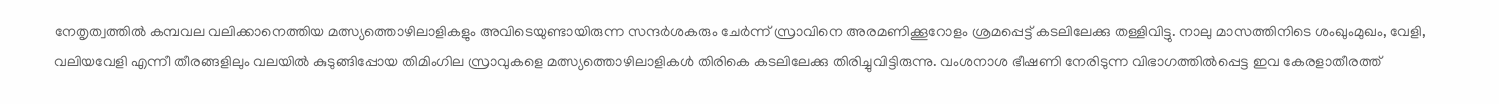നേതൃത്വത്തിൽ കമ്പവല വലിക്കാനെത്തിയ മത്സ്യത്തൊഴിലാളികളും അവിടെയുണ്ടായിരുന്ന സന്ദർശകരും ചേർന്ന് സ്രാവിനെ അരമണിക്കൂറോളം ശ്രമപ്പെട്ട് കടലിലേക്കു തള്ളിവിട്ടു. നാലു മാസത്തിനിടെ ശംഖുംമുഖം, വേളി, വലിയവേളി എന്നീ തീരങ്ങളിലും വലയിൽ കുടുങ്ങിപ്പോയ തിമിംഗില സ്രാവുകളെ മത്സ്യത്തൊഴിലാളികൾ തിരികെ കടലിലേക്കു തിരിച്ചുവിട്ടിരുന്നു. വംശനാശ ഭീഷണി നേരിടുന്ന വിഭാഗത്തിൽപ്പെട്ട ഇവ കേരളാതീരത്ത്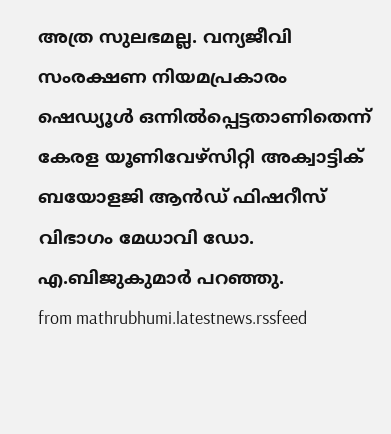അത്ര സുലഭമല്ല. വന്യജീവി സംരക്ഷണ നിയമപ്രകാരം ഷെഡ്യൂൾ ഒന്നിൽപ്പെട്ടതാണിതെന്ന് കേരള യൂണിവേഴ്സിറ്റി അക്വാട്ടിക് ബയോളജി ആൻഡ് ഫിഷറീസ് വിഭാഗം മേധാവി ഡോ. എ.ബിജുകുമാർ പറഞ്ഞു.
from mathrubhumi.latestnews.rssfeed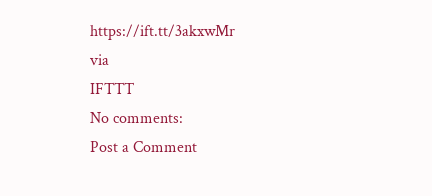https://ift.tt/3akxwMr
via
IFTTT
No comments:
Post a Comment